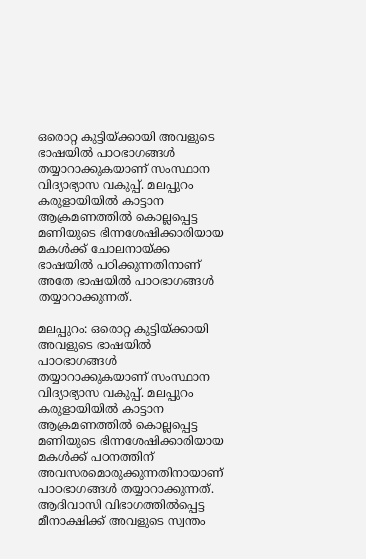ഒരൊറ്റ കുട്ടിയ്ക്കായി അവളുടെ ഭാഷയിൽ പാഠഭാഗങ്ങൾ തയ്യാറാക്കുകയാണ് സംസ്ഥാന വിദ്യാഭ്യാസ വകുപ്പ്. മലപ്പുറം കരുളായിയിൽ കാട്ടാന ആക്രമണത്തിൽ കൊല്ലപ്പെട്ട മണിയുടെ ഭിന്നശേഷിക്കാരിയായ മകൾക്ക് ചോലനായ്ക്ക ഭാഷയിൽ പഠിക്കുന്നതിനാണ് അതേ ഭാഷയിൽ പാഠഭാഗങ്ങള്‍ തയ്യാറാക്കുന്നത്.

മലപ്പുറം: ഒരൊറ്റ കുട്ടിയ്ക്കായി അവളുടെ ഭാഷയിൽ പാഠഭാഗങ്ങൾ തയ്യാറാക്കുകയാണ് സംസ്ഥാന വിദ്യാഭ്യാസ വകുപ്പ്. മലപ്പുറം കരുളായിയിൽ കാട്ടാന ആക്രമണത്തിൽ കൊല്ലപ്പെട്ട മണിയുടെ ഭിന്നശേഷിക്കാരിയായ മകൾക്ക് പഠനത്തിന് അവസരമൊരുക്കുന്നതിനായാണ് പാഠഭാഗങ്ങള്‍ തയ്യാറാക്കുന്നത്. ആദിവാസി വിഭാഗത്തിൽപ്പെട്ട മീനാക്ഷിക്ക് അവളുടെ സ്വന്തം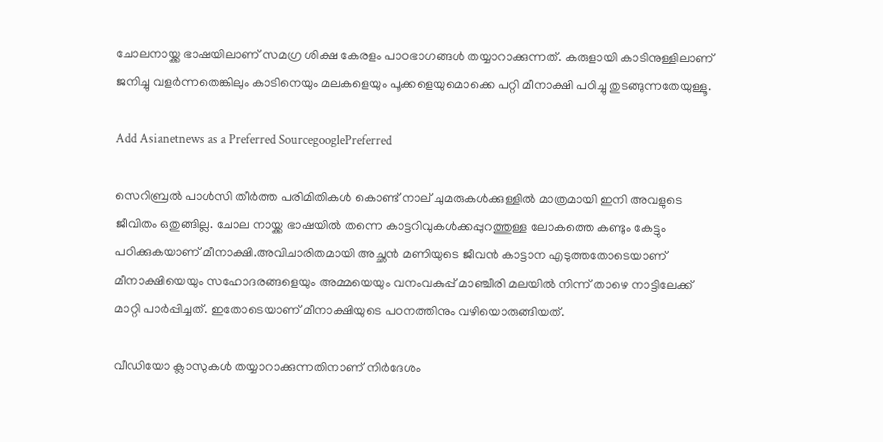ചോലനായ്ക്ക ഭാഷയിലാണ് സമഗ്ര ശിക്ഷ കേരളം പാഠഭാഗങ്ങൾ തയ്യാറാക്കുന്നത്. കരുളായി കാടിനുള്ളിലാണ് ജനിച്ചു വളർന്നതെങ്കിലും കാടിനെയും മലകളെയും പൂക്കളെയുമൊക്കെ പറ്റി മീനാക്ഷി പഠിച്ചു തുടങ്ങുന്നതേയുള്ളൂ.

Add Asianetnews as a Preferred SourcegooglePreferred

സെറിബ്രൽ പാൾസി തീർത്ത പരിമിതികൾ കൊണ്ട് നാല് ചുമരുകൾക്കുള്ളിൽ മാത്രമായി ഇനി അവളുടെ ജീവിതം ഒതുങ്ങില്ല. ചോല നായ്ക്ക ഭാഷയിൽ തന്നെ കാട്ടറിവുകൾക്കപ്പുറത്തുള്ള ലോകത്തെ കണ്ടും കേട്ടും പഠിക്കുകയാണ് മീനാക്ഷി.അവിചാരിതമായി അച്ഛൻ മണിയുടെ ജീവൻ കാട്ടാന എടുത്തതോടെയാണ് മീനാക്ഷിയെയും സഹോദരങ്ങളെയും അമ്മയെയും വനംവകുപ്പ് മാഞ്ചീരി മലയിൽ നിന്ന് താഴെ നാട്ടിലേക്ക് മാറ്റി പാർപ്പിച്ചത്. ഇതോടെയാണ് മീനാക്ഷിയുടെ പഠനത്തിനും വഴിയൊരുങ്ങിയത്.

വീഡിയോ ക്ലാസുകള്‍ തയ്യാറാക്കുന്നതിനാണ് നിര്‍ദേശം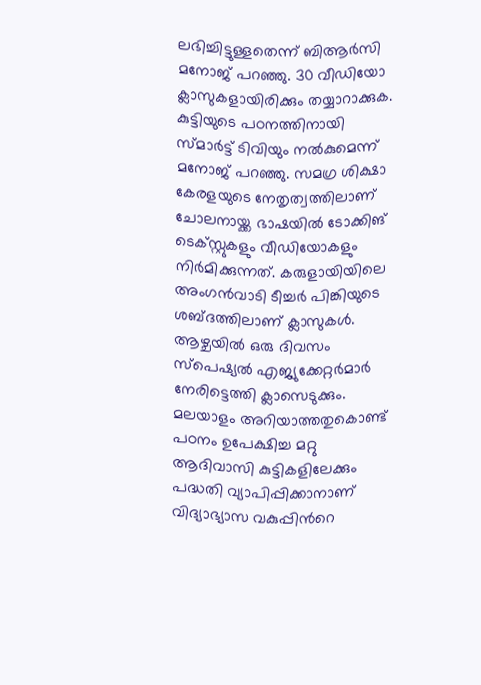ലഭിച്ചിട്ടുള്ളതെന്ന് ബിആര്‍സി മനോജ് പറഞ്ഞു. 30 വീഡിയോ ക്ലാസുകളായിരിക്കും തയ്യാറാക്കുക. കുട്ടിയുടെ പഠനത്തിനായി സ്മാര്‍ട്ട് ടിവിയും നൽകുമെന്ന് മനോജ് പറഞ്ഞു. സമഗ്ര ശിക്ഷാ കേരളയുടെ നേതൃത്വത്തിലാണ് ചോലനായ്ക്ക ഭാഷയിൽ ടോക്കിങ് ടെക്സ്റ്റുകളും വീഡിയോകളും നിര്‍മിക്കുന്നത്. കരുളായിയിലെ അംഗൻവാടി ടീച്ചര്‍ പിങ്കിയുടെ ശബ്ദത്തിലാണ് ക്ലാസുകള്‍. ആഴ്ചയിൽ ഒരു ദിവസം സ്പെഷ്യൽ എജ്യുക്കേറ്റര്‍മാര്‍ നേരിട്ടെത്തി ക്ലാസെടുക്കും. മലയാളം അറിയാത്തതുകൊണ്ട് പഠനം ഉപേക്ഷിച്ച മറ്റു ആദിവാസി കുട്ടികളിലേക്കും പദ്ധതി വ്യാപിപ്പിക്കാനാണ് വിദ്യാഭ്യാസ വകുപ്പിന്‍റെ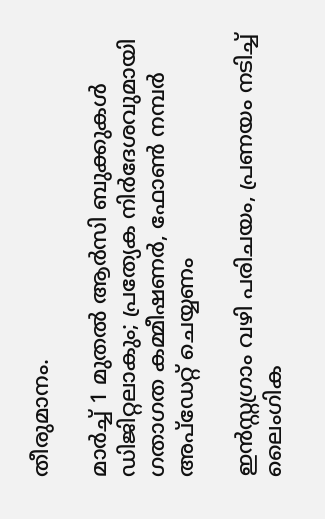തീരുമാനം.

മാർച്ച് 1 മുതൽ ആർസി ബുക്കുകൾ ഡിജിറ്റലാകും; പ്രത്യേക നിർദേശവുമായി ഗതാഗത കമ്മീഷണർ, ഫോൺ നമ്പർ അപ്ഡേറ്റ് ചെയ്യണം

ഇന്‍സ്റ്റഗ്രാം വഴി പരിചയം, പ്രണയം നടിച്ച് ലൈംഗിക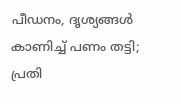പീഡനം, ദൃശ്യങ്ങള്‍ കാണിച്ച് പണം തട്ടി; പ്രതി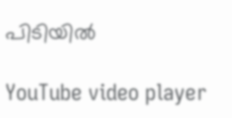പിടിയിൽ

YouTube video player